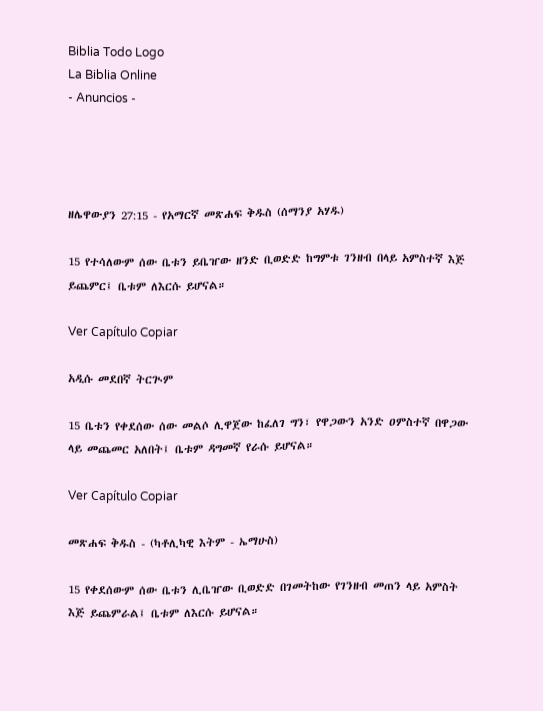Biblia Todo Logo
La Biblia Online
- Anuncios -




ዘሌዋውያን 27:15 - የአማርኛ መጽሐፍ ቅዱስ (ሰማንያ አሃዱ)

15 የተሳለውም ሰው ቤቱን ይቤዠው ዘንድ ቢወድድ ከግምቱ ገንዘብ በላይ አምስተኛ እጅ ይጨምር፤ ቤቱም ለእርሱ ይሆናል።

Ver Capítulo Copiar

አዲሱ መደበኛ ትርጒም

15 ቤቱን የቀደሰው ሰው መልሶ ሊዋጀው ከፈለገ ግን፣ የዋጋውን አንድ ዐምስተኛ በዋጋው ላይ መጨመር አለበት፤ ቤቱም ዳግመኛ የራሱ ይሆናል።

Ver Capítulo Copiar

መጽሐፍ ቅዱስ - (ካቶሊካዊ እትም - ኤማሁስ)

15 የቀደሰውም ሰው ቤቱን ሊቤዠው ቢወድድ በገመትከው የገንዘብ መጠን ላይ አምስት እጅ ይጨምራል፤ ቤቱም ለእርሱ ይሆናል።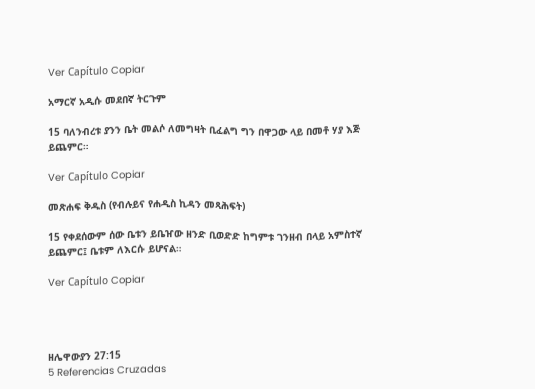Ver Capítulo Copiar

አማርኛ አዲሱ መደበኛ ትርጉም

15 ባለንብረቱ ያንን ቤት መልሶ ለመግዛት ቢፈልግ ግን በዋጋው ላይ በመቶ ሃያ እጅ ይጨምር።

Ver Capítulo Copiar

መጽሐፍ ቅዱስ (የብሉይና የሐዲስ ኪዳን መጻሕፍት)

15 የቀደሰውም ሰው ቤቱን ይቤዠው ዘንድ ቢወድድ ከግምቱ ገንዘብ በላይ አምስተኛ ይጨምር፤ ቤቱም ለእርሱ ይሆናል።

Ver Capítulo Copiar




ዘሌዋውያን 27:15
5 Referencias Cruzadas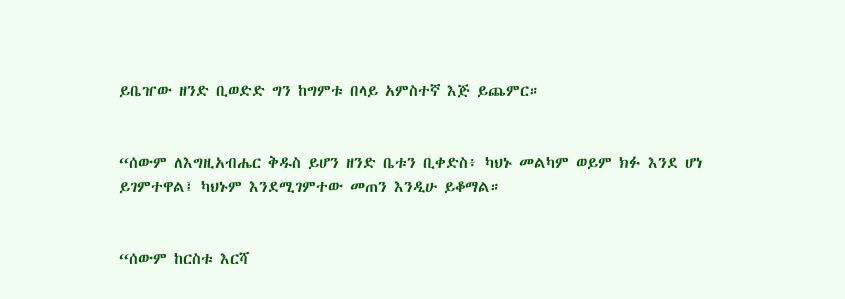ይቤዠው ዘንድ ቢወድድ ግን ከግምቱ በላይ አምስተኛ እጅ ይጨምር።


“ሰውም ለእግዚአብሔር ቅዱስ ይሆን ዘንድ ቤቱን ቢቀድስ፥ ካህኑ መልካም ወይም ክፉ እንደ ሆነ ይገምተዋል፤ ካህኑም እንደሚገምተው መጠን እንዲሁ ይቆማል።


“ሰውም ከርስቱ እርሻ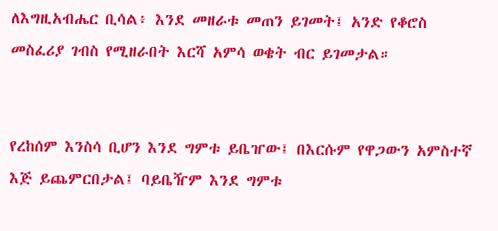ለእግዚአብሔር ቢሳል፥ እንደ መዘራቱ መጠን ይገመት፤ አንድ የቆሮስ መስፈሪያ ገብስ የሚዘራበት እርሻ አምሳ ወቄት ብር ይገመታል።


የረከሰም እንስሳ ቢሆን እንደ ግምቱ ይቤዠው፤ በእርሱም የዋጋውን አምስተኛ እጅ ይጨምርበታል፤ ባይቤዥም እንደ ግምቱ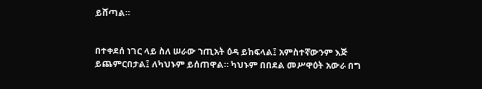ይሸጣል።


በተቀደሰ ነገር ላይ ስለ ሠራው ኀጢአት ዕዳ ይከፍላል፤ አምስተኛውንም እጅ ይጨምርበታል፤ ለካህኑም ይሰጠዋል። ካህኑም በበደል መሥዋዕት አውራ በግ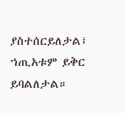ያስተሰርይለታል፤ ኀጢአቱም ይቅር ይባልለታል።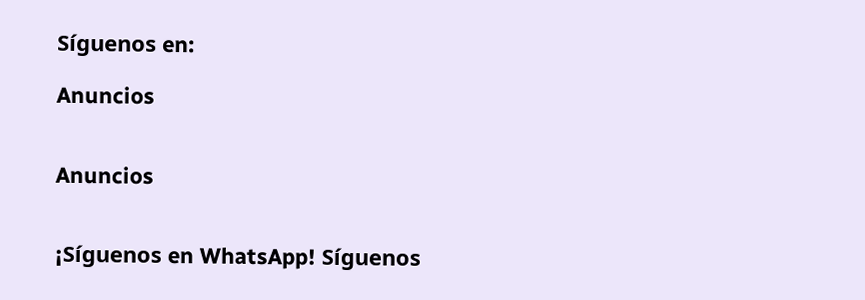Síguenos en:

Anuncios


Anuncios


¡Síguenos en WhatsApp! Síguenos